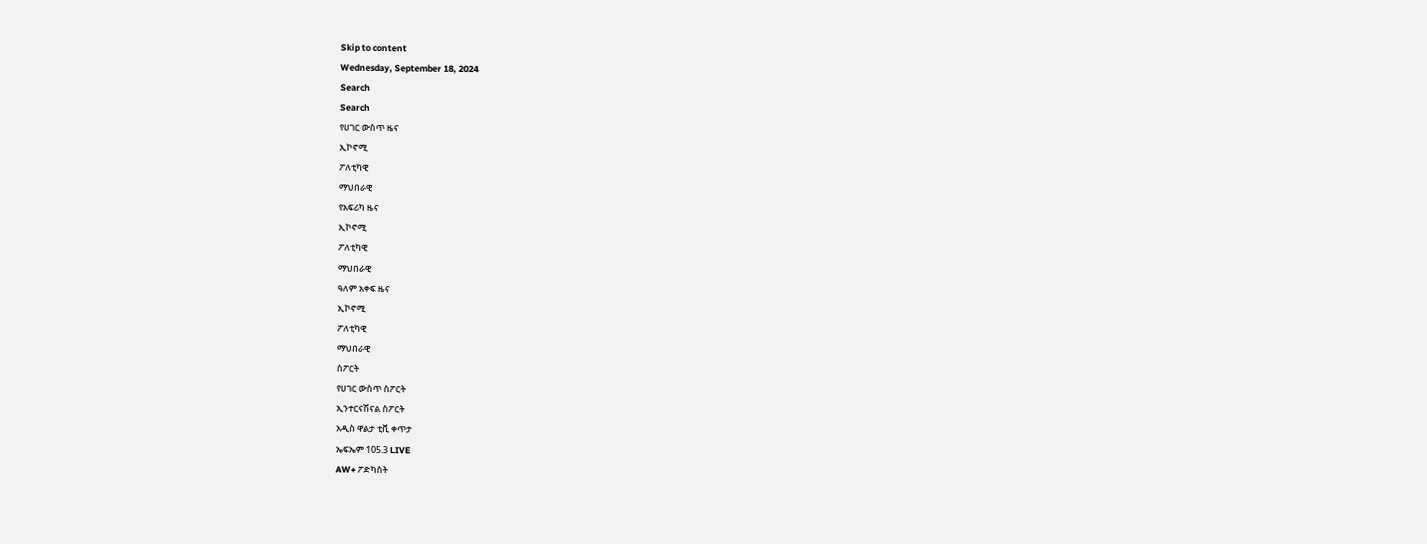Skip to content
Wednesday, September 18, 2024
Search
Search
የሀገር ውስጥ ዜና
ኢኮኖሚ
ፖለቲካዊ
ማህበራዊ
የአፍሪካ ዜና
ኢኮኖሚ
ፖለቲካዊ
ማህበራዊ
ዓለም አቀፍ ዜና
ኢኮኖሚ
ፖለቲካዊ
ማህበራዊ
ስፖርት
የሀገር ውስጥ ስፖርት
ኢንተርናሽናል ስፖርት
አዲስ ዋልታ ቲቪ ቀጥታ
ኤፍኤም 105.3 LIVE
AW+ ፖድካስት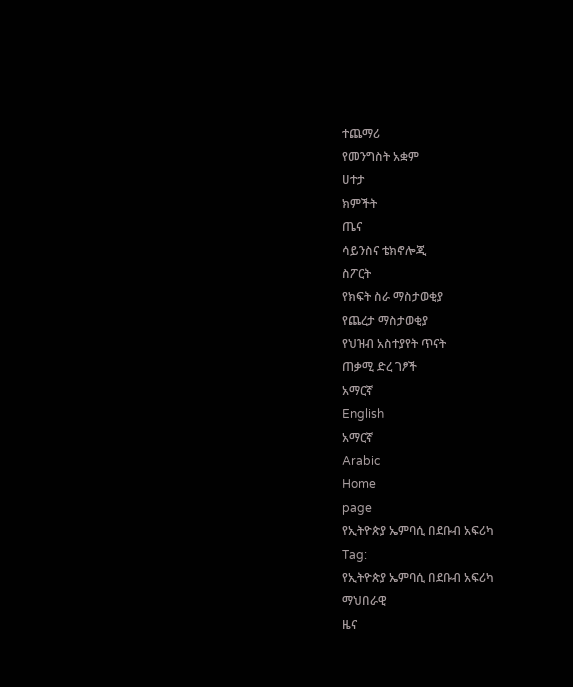ተጨማሪ
የመንግስት አቋም
ሀተታ
ክምችት
ጤና
ሳይንስና ቴክኖሎጂ
ስፖርት
የክፍት ስራ ማስታወቂያ
የጨረታ ማስታወቂያ
የህዝብ አስተያየት ጥናት
ጠቃሚ ድረ ገፆች
አማርኛ
English
አማርኛ
Arabic
Home
page
የኢትዮጵያ ኤምባሲ በደቡብ አፍሪካ
Tag:
የኢትዮጵያ ኤምባሲ በደቡብ አፍሪካ
ማህበራዊ
ዜና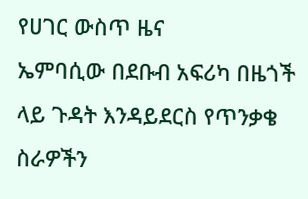የሀገር ውስጥ ዜና
ኤምባሲው በደቡብ አፍሪካ በዜጎች ላይ ጉዳት እንዳይደርስ የጥንቃቄ ስራዎችን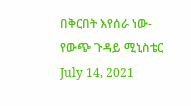በቅርበት እየሰራ ነው- የውጭ ጉዳይ ሚኒስቴር
July 14, 2021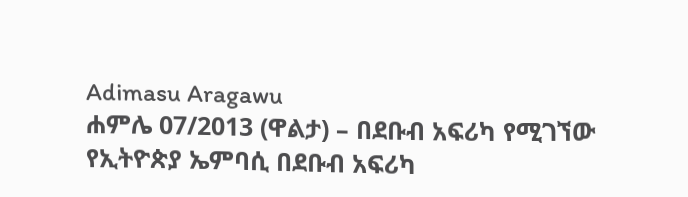Adimasu Aragawu
ሐምሌ 07/2013 (ዋልታ) – በደቡብ አፍሪካ የሚገኘው የኢትዮጵያ ኤምባሲ በደቡብ አፍሪካ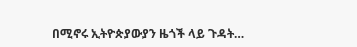በሚኖሩ ኢትዮጵያውያን ዜጎች ላይ ጉዳት…